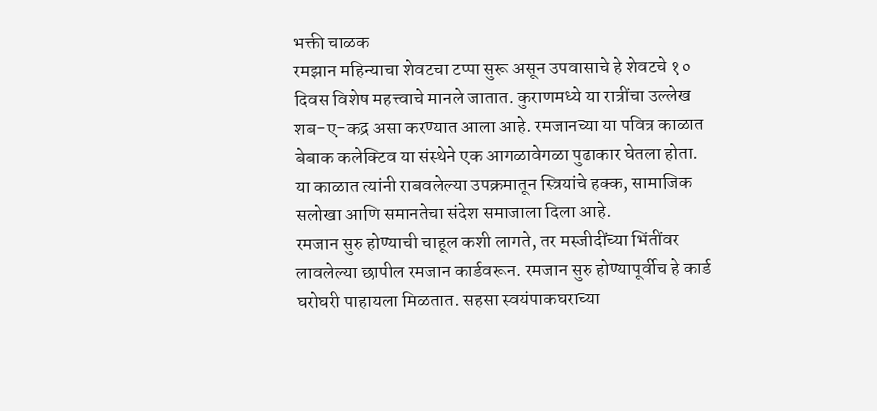भक्ती चाळक
रमझान महिन्याचा शेवटचा टप्पा सुरू असून उपवासाचे हे शेवटचे १० दिवस विशेष महत्त्वाचे मानले जातात. कुराणमध्ये या रात्रींचा उल्लेख शब-ए-कद्र असा करण्यात आला आहे. रमजानच्या या पवित्र काळात बेबाक कलेक्टिव या संस्थेने एक आगळावेगळा पुढाकार घेतला होता. या काळात त्यांनी राबवलेल्या उपक्रमातून स्त्रियांचे हक्क, सामाजिक सलोखा आणि समानतेचा संदेश समाजाला दिला आहे.
रमजान सुरु होण्याची चाहूल कशी लागते, तर मस्जीदींच्या भिंतींवर लावलेल्या छापील रमजान कार्डवरून. रमजान सुरु होण्यापूर्वीच हे कार्ड घरोघरी पाहायला मिळतात. सहसा स्वयंपाकघराच्या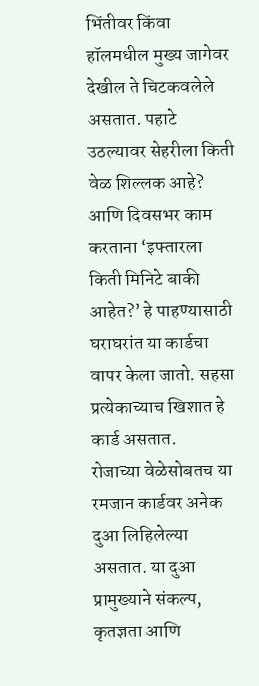भिंतीवर किंवा हॉलमधील मुख्य जागेवर देखील ते चिटकवलेले असतात. पहाटे उठल्यावर सेहरीला किती वेळ शिल्लक आहे? आणि दिवसभर काम करताना ‘इफ्तारला किती मिनिटे बाकी आहेत?’ हे पाहण्यासाठी घराघरांत या कार्डचा वापर केला जातो. सहसा प्रत्येकाच्याच खिशात हे कार्ड असतात.
रोजाच्या वेळेसोबतच या रमजान कार्डवर अनेक दुआ लिहिलेल्या असतात. या दुआ प्रामुख्याने संकल्प, कृतज्ञता आणि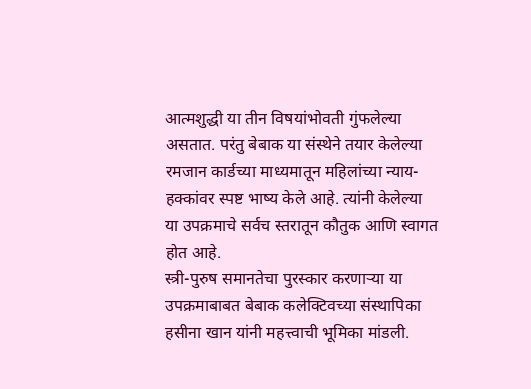आत्मशुद्धी या तीन विषयांभोवती गुंफलेल्या असतात. परंतु बेबाक या संस्थेने तयार केलेल्या रमजान कार्डच्या माध्यमातून महिलांच्या न्याय-हक्कांवर स्पष्ट भाष्य केले आहे. त्यांनी केलेल्या या उपक्रमाचे सर्वच स्तरातून कौतुक आणि स्वागत होत आहे.
स्त्री-पुरुष समानतेचा पुरस्कार करणाऱ्या या उपक्रमाबाबत बेबाक कलेक्टिवच्या संस्थापिका हसीना खान यांनी महत्त्वाची भूमिका मांडली.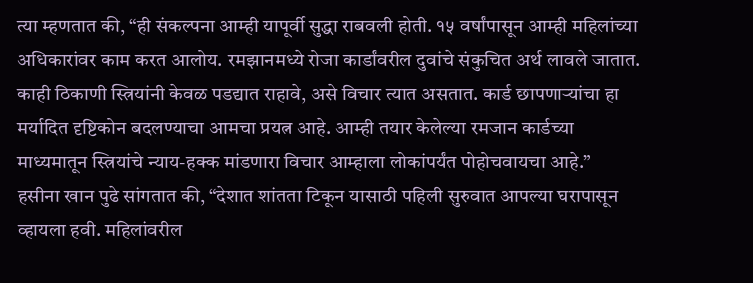त्या म्हणतात की, “ही संकल्पना आम्ही यापूर्वी सुद्धा राबवली होती. १५ वर्षांपासून आम्ही महिलांच्या अधिकारांवर काम करत आलोय. रमझानमध्ये रोजा कार्डांवरील दुवांचे संकुचित अर्थ लावले जातात. काही ठिकाणी स्त्रियांनी केवळ पडद्यात राहावे, असे विचार त्यात असतात. कार्ड छापणाऱ्यांचा हा मर्यादित दृष्टिकोन बदलण्याचा आमचा प्रयत्न आहे. आम्ही तयार केलेल्या रमजान कार्डच्या माध्यमातून स्त्रियांचे न्याय-हक्क मांडणारा विचार आम्हाला लोकांपर्यंत पोहोचवायचा आहे.”
हसीना खान पुढे सांगतात की, “देशात शांतता टिकून यासाठी पहिली सुरुवात आपल्या घरापासून व्हायला हवी. महिलांवरील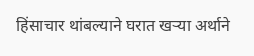हिंसाचार थांबल्याने घरात खऱ्या अर्थाने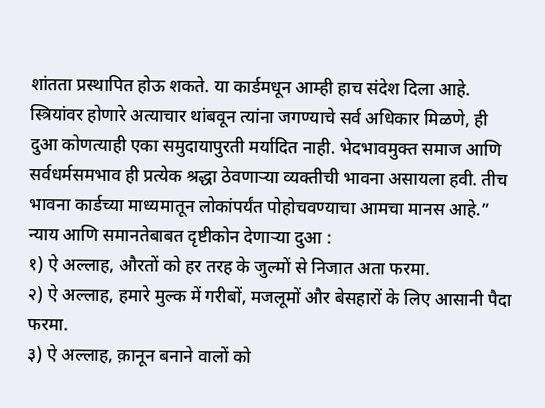शांतता प्रस्थापित होऊ शकते. या कार्डमधून आम्ही हाच संदेश दिला आहे. स्त्रियांवर होणारे अत्याचार थांबवून त्यांना जगण्याचे सर्व अधिकार मिळणे, ही दुआ कोणत्याही एका समुदायापुरती मर्यादित नाही. भेदभावमुक्त समाज आणि सर्वधर्मसमभाव ही प्रत्येक श्रद्धा ठेवणाऱ्या व्यक्तीची भावना असायला हवी. तीच भावना कार्डच्या माध्यमातून लोकांपर्यंत पोहोचवण्याचा आमचा मानस आहे.”
न्याय आणि समानतेबाबत दृष्टीकोन देणाऱ्या दुआ :
१) ऐ अल्लाह, औरतों को हर तरह के जुल्मों से निजात अता फरमा.
२) ऐ अल्लाह, हमारे मुल्क में गरीबों, मजलूमों और बेसहारों के लिए आसानी पैदा फरमा.
३) ऐ अल्लाह, क़ानून बनाने वालों को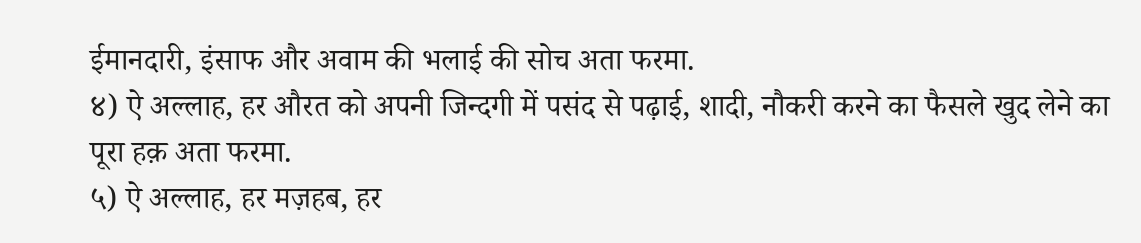ईमानदारी, इंसाफ और अवाम की भलाई की सोच अता फरमा.
४) ऐ अल्लाह, हर औरत को अपनी जिन्दगी में पसंद से पढ़ाई, शादी, नौकरी करने का फैसले खुद लेने का पूरा हक़ अता फरमा.
५) ऐ अल्लाह, हर मज़हब, हर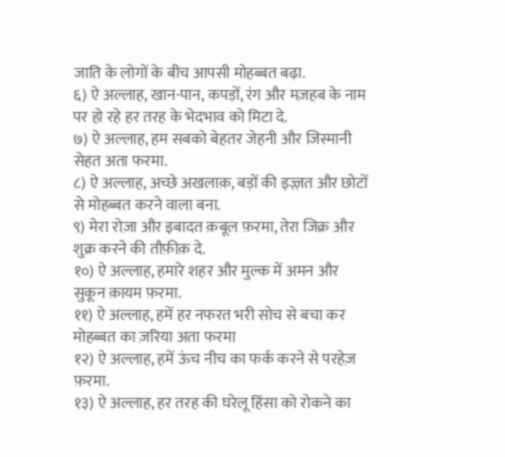जाति के लोगों के बीच आपसी मोहब्बत बढ़ा.
६) ऐ अल्लाह, खान-पान, कपड़ों, रंग और मज़हब के नाम पर हो रहे हर तरह के भेदभाव को मिटा दे.
७) ऐ अल्लाह, हम सबको बेहतर जेहनी और जिस्मानी सेहत अता फरमा.
८) ऐ अल्लाह, अच्छे अखलाक़, बड़ों की इज़्ज़त और छोटों से मोहब्बत करने वाला बना.
९) मेरा रोज़ा और इबादत क़बूल फ़रमा, तेरा जिक्र और शुक्र करने की तौफ़ीक़ दे.
१०) ऐ अल्लाह, हमारे शहर और मुल्क में अमन और सुकून क़ायम फ़रमा.
११) ऐ अल्लाह, हमें हर नफरत भरी सोच से बचा कर मोहब्बत का ज़रिया अता फरमा
१२) ऐ अल्लाह, हमें ऊंच नीच का फर्क करने से परहेज़ फ़रमा.
१३) ऐ अल्लाह, हर तरह की घरेलू हिंसा को रोकने का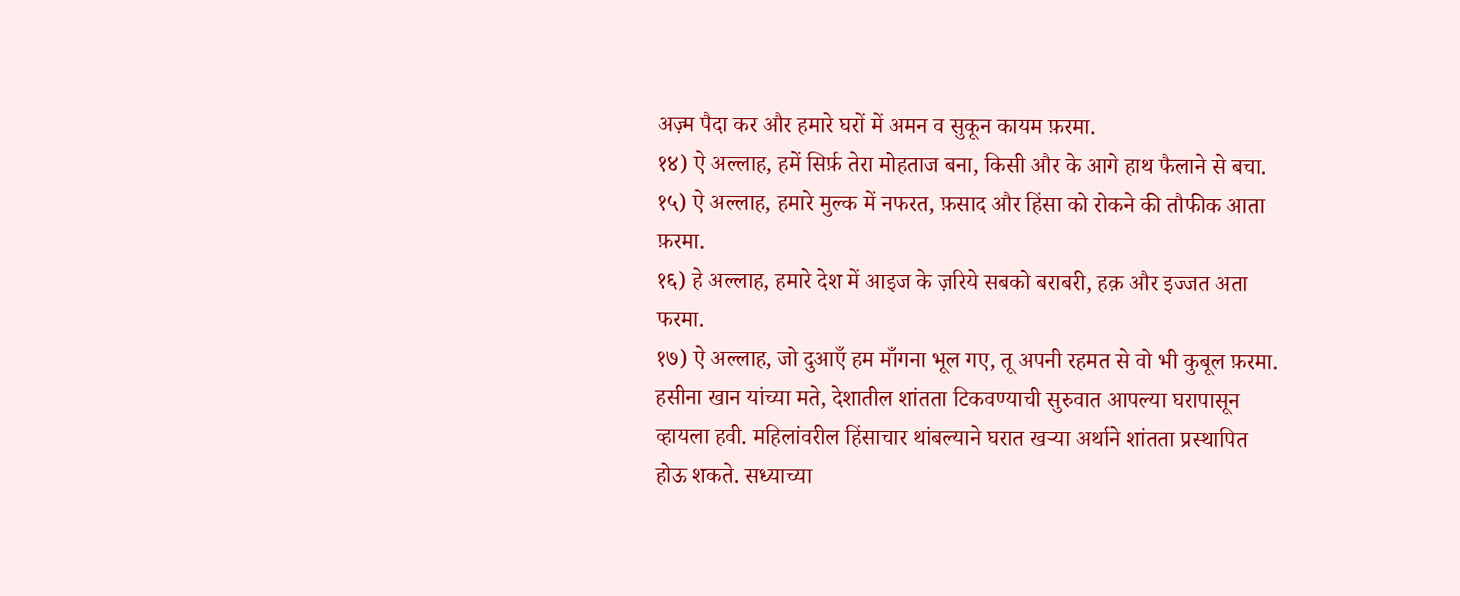अज़्म पैदा कर और हमारे घरों में अमन व सुकून कायम फ़रमा.
१४) ऐ अल्लाह, हमें सिर्फ़ तेरा मोहताज बना, किसी और के आगे हाथ फैलाने से बचा.
१५) ऐ अल्लाह, हमारे मुल्क में नफरत, फ़साद और हिंसा को रोकने की तौफीक आता फ़रमा.
१६) हे अल्लाह, हमारे देश में आइज के ज़रिये सबको बराबरी, हक़ और इज्जत अता फरमा.
१७) ऐ अल्लाह, जो दुआएँ हम माँगना भूल गए, तू अपनी रहमत से वो भी कुबूल फ़रमा.
हसीना खान यांच्या मते, देशातील शांतता टिकवण्याची सुरुवात आपल्या घरापासून व्हायला हवी. महिलांवरील हिंसाचार थांबल्याने घरात खऱ्या अर्थाने शांतता प्रस्थापित होऊ शकते. सध्याच्या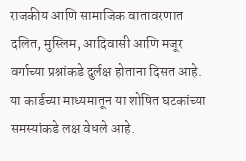राजकीय आणि सामाजिक वातावरणात दलित, मुस्लिम, आदिवासी आणि मजूर वर्गाच्या प्रश्नांकडे दुर्लक्ष होताना दिसत आहे. या कार्डच्या माध्यमातून या शोषित घटकांच्या समस्यांकडे लक्ष वेधले आहे.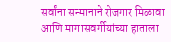सर्वांना सन्मानाने रोजगार मिळावा आणि मागासवर्गीयांच्या हाताला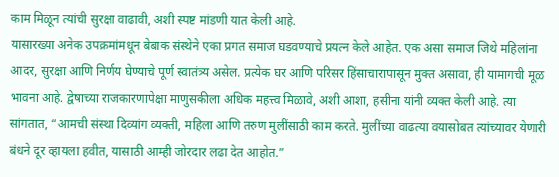काम मिळून त्यांची सुरक्षा वाढावी, अशी स्पष्ट मांडणी यात केली आहे.
यासारख्या अनेक उपक्रमांमधून बेबाक संस्थेने एका प्रगत समाज घडवण्याचे प्रयत्न केले आहेत. एक असा समाज जिथे महिलांना आदर, सुरक्षा आणि निर्णय घेण्याचे पूर्ण स्वातंत्र्य असेल. प्रत्येक घर आणि परिसर हिंसाचारापासून मुक्त असावा, ही यामागची मूळ भावना आहे. द्वेषाच्या राजकारणापेक्षा माणुसकीला अधिक महत्त्व मिळावे, अशी आशा, हसीना यांनी व्यक्त केली आहे. त्या सांगतात, “आमची संस्था दिव्यांग व्यक्ती, महिला आणि तरुण मुलींसाठी काम करते. मुलींच्या वाढत्या वयासोबत त्यांच्यावर येणारी बंधने दूर व्हायला हवीत, यासाठी आम्ही जोरदार लढा देत आहोत.”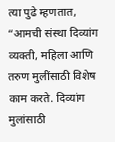त्या पुढे म्हणतात, “आमची संस्था दिव्यांग व्यक्ती, महिला आणि तरुण मुलींसाठी विशेष काम करते. दिव्यांग मुलांसाठी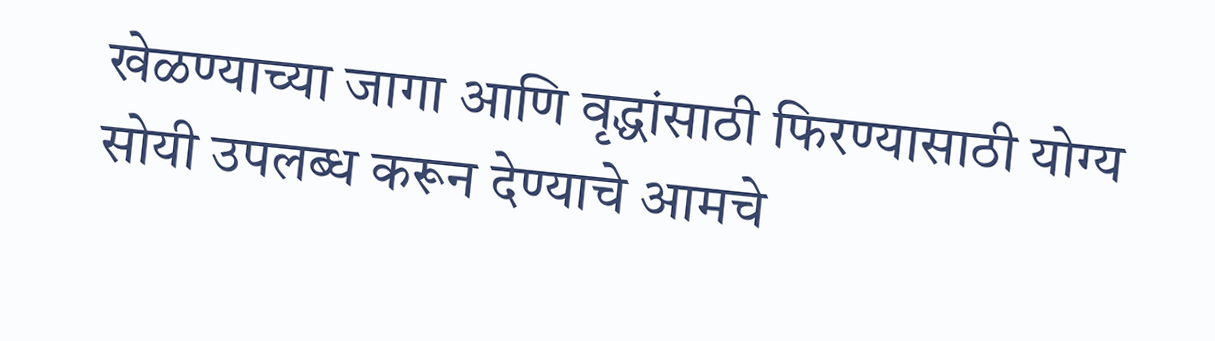खेळण्याच्या जागा आणि वृद्धांसाठी फिरण्यासाठी योग्य सोयी उपलब्ध करून देण्याचे आमचे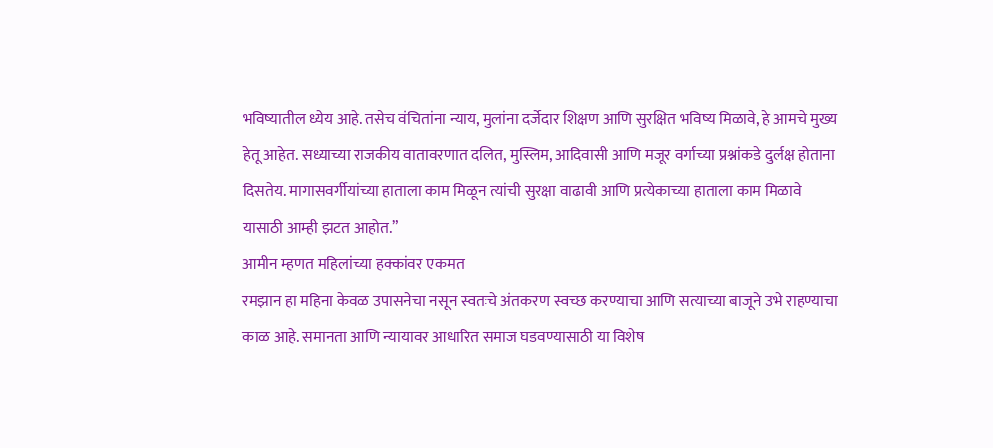भविष्यातील ध्येय आहे. तसेच वंचितांना न्याय, मुलांना दर्जेदार शिक्षण आणि सुरक्षित भविष्य मिळावे, हे आमचे मुख्य हेतू आहेत. सध्याच्या राजकीय वातावरणात दलित, मुस्लिम, आदिवासी आणि मजूर वर्गाच्या प्रश्नांकडे दुर्लक्ष होताना दिसतेय. मागासवर्गीयांच्या हाताला काम मिळून त्यांची सुरक्षा वाढावी आणि प्रत्येकाच्या हाताला काम मिळावे यासाठी आम्ही झटत आहोत.”
आमीन म्हणत महिलांच्या हक्कांवर एकमत
रमझान हा महिना केवळ उपासनेचा नसून स्वतःचे अंतकरण स्वच्छ करण्याचा आणि सत्याच्या बाजूने उभे राहण्याचा काळ आहे. समानता आणि न्यायावर आधारित समाज घडवण्यासाठी या विशेष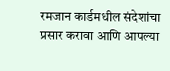रमजान कार्डमधील संदेशांचा प्रसार करावा आणि आपल्या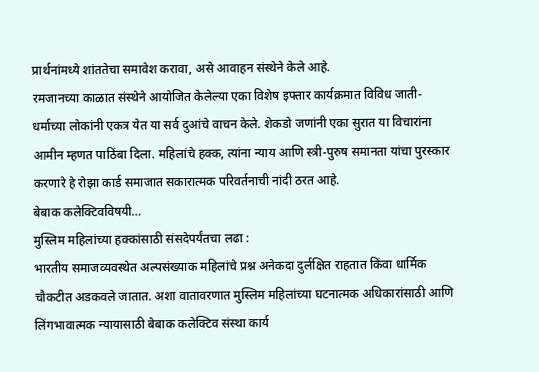प्रार्थनांमध्ये शांततेचा समावेश करावा, असे आवाहन संस्थेने केले आहे.
रमजानच्या काळात संस्थेने आयोजित केलेल्या एका विशेष इफ्तार कार्यक्रमात विविध जाती-धर्माच्या लोकांनी एकत्र येत या सर्व दुआंचे वाचन केले. शेकडो जणांनी एका सुरात या विचारांना आमीन म्हणत पाठिंबा दिला. महिलांचे हक्क, त्यांना न्याय आणि स्त्री-पुरुष समानता यांचा पुरस्कार करणारे हे रोझा कार्ड समाजात सकारात्मक परिवर्तनाची नांदी ठरत आहे.
बेबाक कलेक्टिवविषयी…
मुस्लिम महिलांच्या हक्कांसाठी संसदेपर्यंतचा लढा :
भारतीय समाजव्यवस्थेत अल्पसंख्याक महिलांचे प्रश्न अनेकदा दुर्लक्षित राहतात किंवा धार्मिक चौकटीत अडकवले जातात. अशा वातावरणात मुस्लिम महिलांच्या घटनात्मक अधिकारांसाठी आणि लिंगभावात्मक न्यायासाठी बेबाक कलेक्टिव संस्था कार्य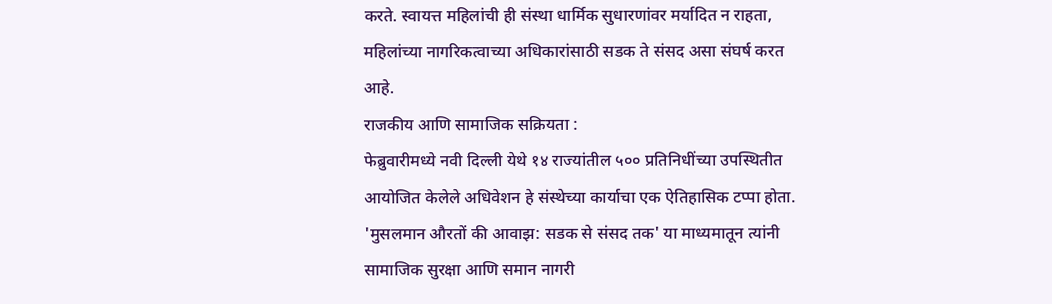करते. स्वायत्त महिलांची ही संस्था धार्मिक सुधारणांवर मर्यादित न राहता, महिलांच्या नागरिकत्वाच्या अधिकारांसाठी सडक ते संसद असा संघर्ष करत आहे.
राजकीय आणि सामाजिक सक्रियता :
फेब्रुवारीमध्ये नवी दिल्ली येथे १४ राज्यांतील ५०० प्रतिनिधींच्या उपस्थितीत आयोजित केलेले अधिवेशन हे संस्थेच्या कार्याचा एक ऐतिहासिक टप्पा होता. 'मुसलमान औरतों की आवाझ: सडक से संसद तक' या माध्यमातून त्यांनी सामाजिक सुरक्षा आणि समान नागरी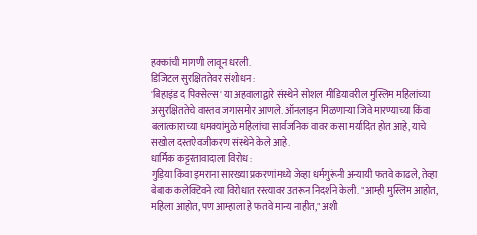हक्कांची मागणी लावून धरली.
डिजिटल सुरक्षिततेवर संशोधन :
'बिहाइंड द पिक्सेल्स' या अहवालाद्वारे संस्थेने सोशल मीडियावरील मुस्लिम महिलांच्या असुरक्षिततेचे वास्तव जगासमोर आणले. ऑनलाइन मिळणाऱ्या जिवे मारण्याच्या किंवा बलात्काराच्या धमक्यांमुळे महिलांचा सार्वजनिक वावर कसा मर्यादित होत आहे, याचे सखोल दस्तऐवजीकरण संस्थेने केले आहे.
धार्मिक कट्टरतावादाला विरोध :
गुड़िया किंवा इमराना सारख्या प्रकरणांमध्ये जेव्हा धर्मगुरूंनी अन्यायी फतवे काढले, तेव्हा बेबाक कलेक्टिवने त्या विरोधात रस्त्यावर उतरून निदर्शने केली. "आम्ही मुस्लिम आहोत, महिला आहोत, पण आम्हाला हे फतवे मान्य नाहीत," अशी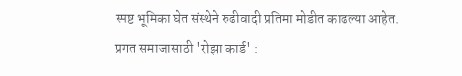स्पष्ट भूमिका घेत संस्थेने रुढीवादी प्रतिमा मोडीत काढल्या आहेत.
प्रगत समाजासाठी 'रोझा कार्ड' :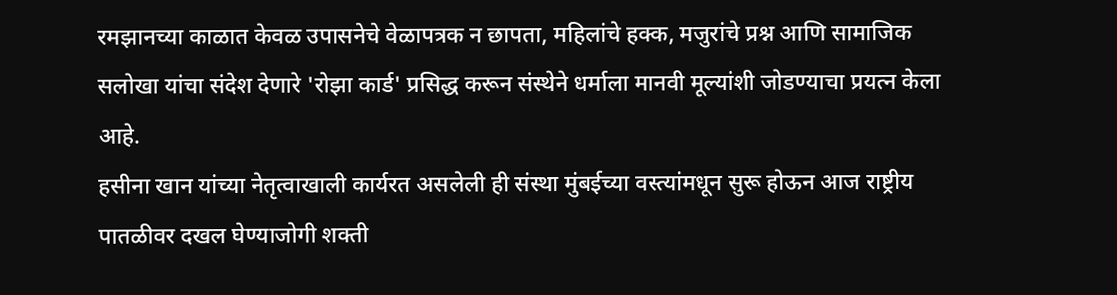रमझानच्या काळात केवळ उपासनेचे वेळापत्रक न छापता, महिलांचे हक्क, मजुरांचे प्रश्न आणि सामाजिक सलोखा यांचा संदेश देणारे 'रोझा कार्ड' प्रसिद्ध करून संस्थेने धर्माला मानवी मूल्यांशी जोडण्याचा प्रयत्न केला आहे.
हसीना खान यांच्या नेतृत्वाखाली कार्यरत असलेली ही संस्था मुंबईच्या वस्त्यांमधून सुरू होऊन आज राष्ट्रीय पातळीवर दखल घेण्याजोगी शक्ती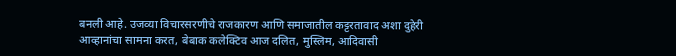बनली आहे. उजव्या विचारसरणीचे राजकारण आणि समाजातील कट्टरतावाद अशा दुहेरी आव्हानांचा सामना करत, बेबाक कलेक्टिव आज दलित, मुस्लिम, आदिवासी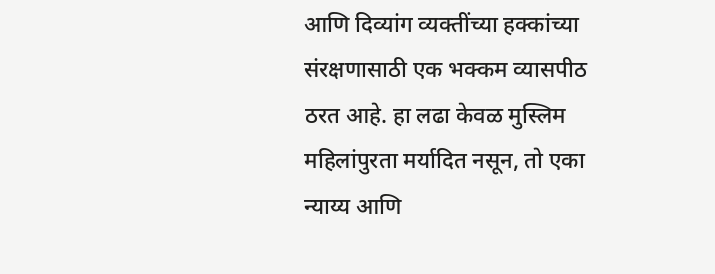आणि दिव्यांग व्यक्तींच्या हक्कांच्या संरक्षणासाठी एक भक्कम व्यासपीठ ठरत आहे. हा लढा केवळ मुस्लिम महिलांपुरता मर्यादित नसून, तो एका न्याय्य आणि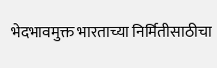भेदभावमुक्त भारताच्या निर्मितीसाठीचा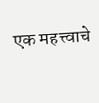एक महत्त्वाचे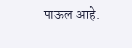पाऊल आहे.